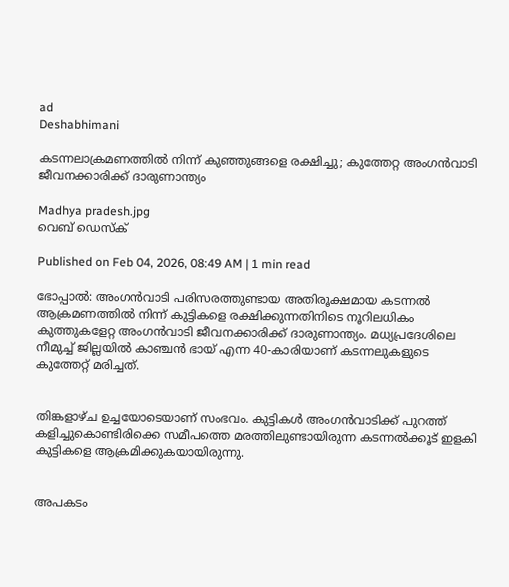ad
Deshabhimani

കടന്നലാക്രമണത്തിൽ നിന്ന് കുഞ്ഞുങ്ങളെ രക്ഷിച്ചു; കുത്തേറ്റ അംഗൻവാടി ജീവനക്കാരിക്ക് ദാരുണാന്ത്യം

Madhya pradesh.jpg
വെബ് ഡെസ്ക്

Published on Feb 04, 2026, 08:49 AM | 1 min read

ഭോപ്പാൽ: അംഗൻവാടി പരിസരത്തുണ്ടായ അതിരൂക്ഷമായ കടന്നൽ ആക്രമണത്തിൽ നിന്ന് കുട്ടികളെ രക്ഷിക്കുന്നതിനിടെ നൂറിലധികം കുത്തുകളേറ്റ അംഗൻവാടി ജീവനക്കാരിക്ക് ദാരുണാന്ത്യം. മധ്യപ്രദേശിലെ നീമുച്ച് ജില്ലയിൽ കാഞ്ചൻ ഭായ് എന്ന 40-കാരിയാണ് കടന്നലുകളുടെ കുത്തേറ്റ് മരിച്ചത്.


തിങ്കളാഴ്ച ഉച്ചയോടെയാണ് സംഭവം. കുട്ടികൾ അംഗൻവാടിക്ക് പുറത്ത് കളിച്ചുകൊണ്ടിരിക്കെ സമീപത്തെ മരത്തിലുണ്ടായിരുന്ന കടന്നൽക്കൂട് ഇളകി കുട്ടികളെ ആക്രമിക്കുകയായിരുന്നു.


അപകടം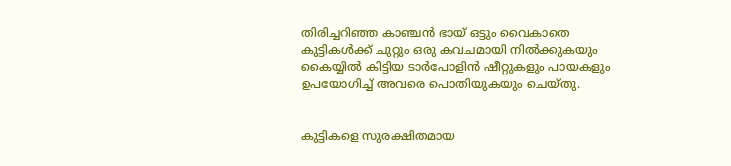തിരിച്ചറിഞ്ഞ കാഞ്ചൻ ഭായ് ഒട്ടും വൈകാതെ കുട്ടികൾക്ക് ചുറ്റും ഒരു കവചമായി നിൽക്കുകയും കൈയ്യിൽ കിട്ടിയ ടാർപോളിൻ ഷീറ്റുകളും പായകളും ഉപയോഗിച്ച് അവരെ പൊതിയുകയും ചെയ്തു.


കുട്ടികളെ സുരക്ഷിതമായ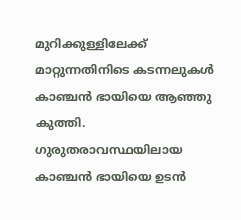മുറിക്കുള്ളിലേക്ക് മാറ്റുന്നതിനിടെ കടന്നലുകൾ കാഞ്ചൻ ഭായിയെ ആഞ്ഞു കുത്തി. ഗുരുതരാവസ്ഥയിലായ കാഞ്ചൻ ഭായിയെ ഉടൻ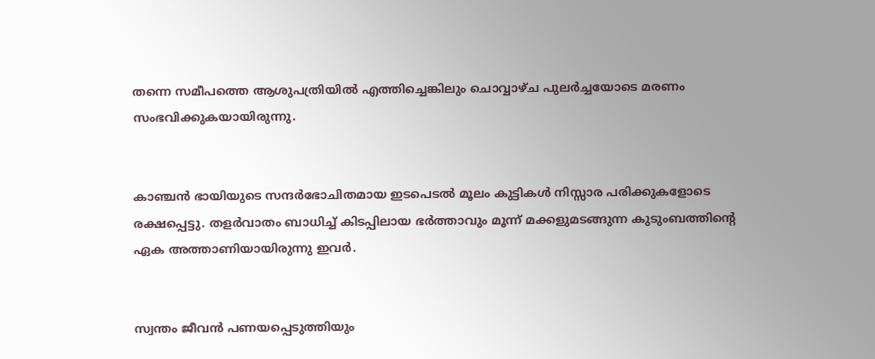തന്നെ സമീപത്തെ ആശുപത്രിയിൽ എത്തിച്ചെങ്കിലും ചൊവ്വാഴ്ച പുലർച്ചയോടെ മരണം സംഭവിക്കുകയായിരുന്നു.


കാഞ്ചൻ ഭായിയുടെ സന്ദർഭോചിതമായ ഇടപെടൽ മൂലം കുട്ടികൾ നിസ്സാര പരിക്കുകളോടെ രക്ഷപ്പെട്ടു. തളർവാതം ബാധിച്ച് കിടപ്പിലായ ഭർത്താവും മൂന്ന് മക്കളുമടങ്ങുന്ന കുടുംബത്തിന്റെ ഏക അത്താണിയായിരുന്നു ഇവർ.


സ്വന്തം ജീവൻ പണയപ്പെടുത്തിയും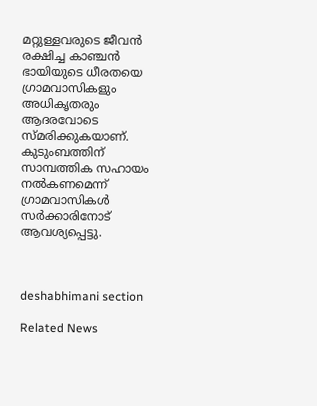മറ്റുള്ളവരുടെ ജീവൻ രക്ഷിച്ച കാഞ്ചൻ ഭായിയുടെ ധീരതയെ ഗ്രാമവാസികളും അധികൃതരും ആദരവോടെ സ്മരിക്കുകയാണ്. കുടുംബത്തിന് സാമ്പത്തിക സഹായം നൽകണമെന്ന് ഗ്രാമവാസികൾ സർക്കാരിനോട് ആവശ്യപ്പെട്ടു.



deshabhimani section

Related News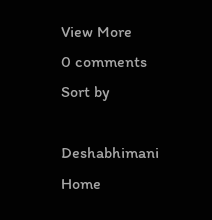View More
0 comments
Sort by

Deshabhimani
Home